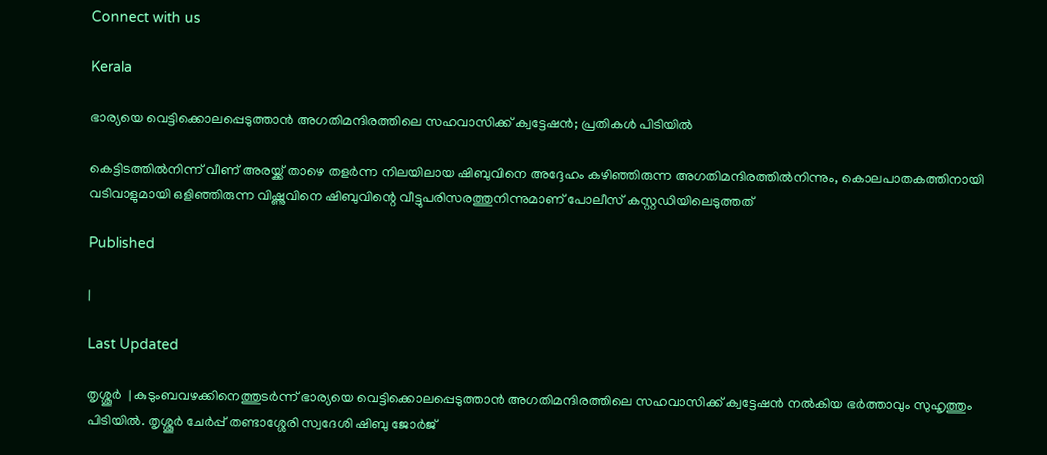Connect with us

Kerala

ഭാര്യയെ വെട്ടിക്കൊലപ്പെടുത്താന്‍ അഗതിമന്ദിരത്തിലെ സഹവാസിക്ക് ക്വട്ടേഷന്‍; പ്രതികള്‍ പിടിയില്‍

കെട്ടിടത്തില്‍നിന്ന് വീണ് അരയ്ക്ക് താഴെ തളര്‍ന്ന നിലയിലായ ഷിബുവിനെ അദ്ദേഹം കഴിഞ്ഞിരുന്ന അഗതിമന്ദിരത്തില്‍നിന്നും, കൊലപാതകത്തിനായി വടിവാളുമായി ഒളിഞ്ഞിരുന്ന വിഷ്ണുവിനെ ഷിബുവിന്റെ വീട്ടുപരിസരത്തുനിന്നുമാണ് പോലീസ് കസ്റ്റഡിയിലെടുത്തത്

Published

|

Last Updated

തൃശ്ശൂര്‍  | കുടുംബവഴക്കിനെത്തുടര്‍ന്ന് ഭാര്യയെ വെട്ടിക്കൊലപ്പെടുത്താന്‍ അഗതിമന്ദിരത്തിലെ സഹവാസിക്ക് ക്വട്ടേഷന്‍ നല്‍കിയ ഭര്‍ത്താവും സുഹൃത്തും പിടിയില്‍. തൃശ്ശൂര്‍ ചേര്‍പ്പ് തണ്ടാശ്ശേരി സ്വദേശി ഷിബു ജോര്‍ജ്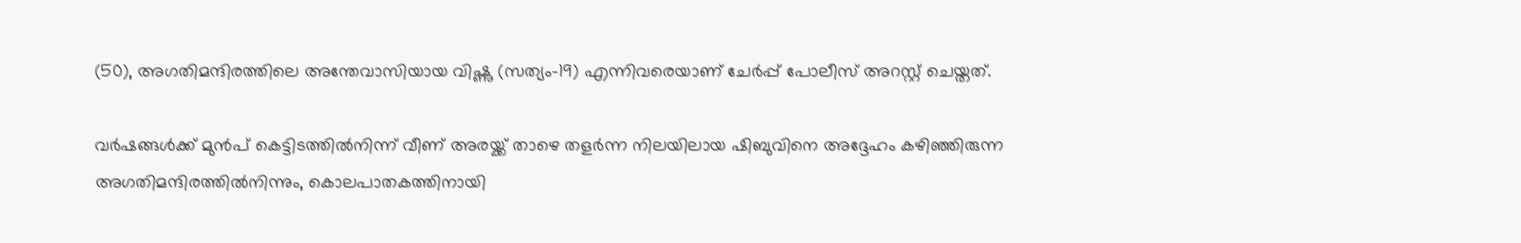(50), അഗതിമന്ദിരത്തിലെ അന്തേവാസിയായ വിഷ്ണു (സത്യം-19) എന്നിവരെയാണ് ചേര്‍പ്പ് പോലീസ് അറസ്റ്റ് ചെയ്തത്.

വര്‍ഷങ്ങള്‍ക്ക് മുന്‍പ് കെട്ടിടത്തില്‍നിന്ന് വീണ് അരയ്ക്ക് താഴെ തളര്‍ന്ന നിലയിലായ ഷിബുവിനെ അദ്ദേഹം കഴിഞ്ഞിരുന്ന അഗതിമന്ദിരത്തില്‍നിന്നും, കൊലപാതകത്തിനായി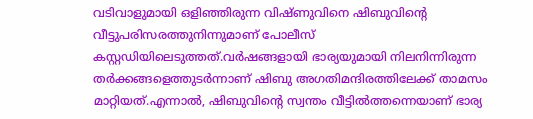വടിവാളുമായി ഒളിഞ്ഞിരുന്ന വിഷ്ണുവിനെ ഷിബുവിന്റെ വീട്ടുപരിസരത്തുനിന്നുമാണ് പോലീസ് കസ്റ്റഡിയിലെടുത്തത്.വര്‍ഷങ്ങളായി ഭാര്യയുമായി നിലനിന്നിരുന്ന തര്‍ക്കങ്ങളെത്തുടര്‍ന്നാണ് ഷിബു അഗതിമന്ദിരത്തിലേക്ക് താമസം മാറ്റിയത്.എന്നാല്‍, ഷിബുവിന്റെ സ്വന്തം വീട്ടില്‍ത്തന്നെയാണ് ഭാര്യ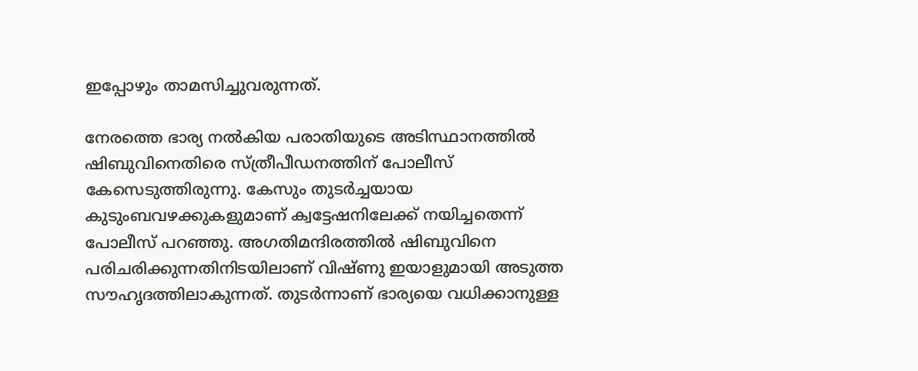ഇപ്പോഴും താമസിച്ചുവരുന്നത്.

നേരത്തെ ഭാര്യ നല്‍കിയ പരാതിയുടെ അടിസ്ഥാനത്തില്‍ ഷിബുവിനെതിരെ സ്ത്രീപീഡനത്തിന് പോലീസ് കേസെടുത്തിരുന്നു. കേസും തുടര്‍ച്ചയായ കുടുംബവഴക്കുകളുമാണ് ക്വട്ടേഷനിലേക്ക് നയിച്ചതെന്ന് പോലീസ് പറഞ്ഞു. അഗതിമന്ദിരത്തില്‍ ഷിബുവിനെ പരിചരിക്കുന്നതിനിടയിലാണ് വിഷ്ണു ഇയാളുമായി അടുത്ത സൗഹൃദത്തിലാകുന്നത്. തുടര്‍ന്നാണ് ഭാര്യയെ വധിക്കാനുള്ള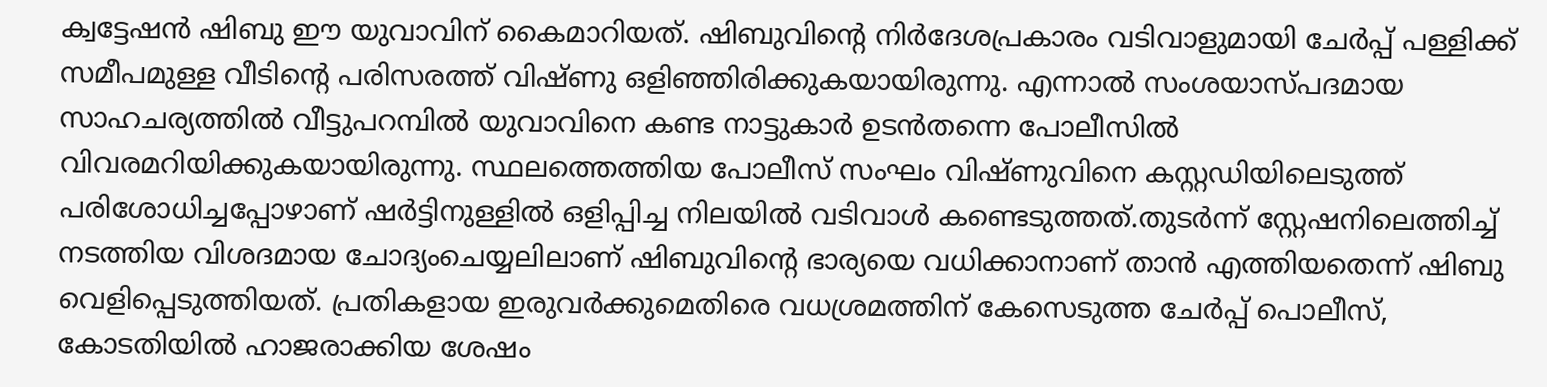ക്വട്ടേഷന്‍ ഷിബു ഈ യുവാവിന് കൈമാറിയത്. ഷിബുവിന്റെ നിര്‍ദേശപ്രകാരം വടിവാളുമായി ചേര്‍പ്പ് പള്ളിക്ക് സമീപമുള്ള വീടിന്റെ പരിസരത്ത് വിഷ്ണു ഒളിഞ്ഞിരിക്കുകയായിരുന്നു. എന്നാല്‍ സംശയാസ്പദമായ സാഹചര്യത്തില്‍ വീട്ടുപറമ്പില്‍ യുവാവിനെ കണ്ട നാട്ടുകാര്‍ ഉടന്‍തന്നെ പോലീസില്‍ വിവരമറിയിക്കുകയായിരുന്നു. സ്ഥലത്തെത്തിയ പോലീസ് സംഘം വിഷ്ണുവിനെ കസ്റ്റഡിയിലെടുത്ത് പരിശോധിച്ചപ്പോഴാണ് ഷര്‍ട്ടിനുള്ളില്‍ ഒളിപ്പിച്ച നിലയില്‍ വടിവാള്‍ കണ്ടെടുത്തത്.തുടര്‍ന്ന് സ്റ്റേഷനിലെത്തിച്ച് നടത്തിയ വിശദമായ ചോദ്യംചെയ്യലിലാണ് ഷിബുവിന്റെ ഭാര്യയെ വധിക്കാനാണ് താന്‍ എത്തിയതെന്ന് ഷിബു വെളിപ്പെടുത്തിയത്. പ്രതികളായ ഇരുവര്‍ക്കുമെതിരെ വധശ്രമത്തിന് കേസെടുത്ത ചേര്‍പ്പ് പൊലീസ്, കോടതിയില്‍ ഹാജരാക്കിയ ശേഷം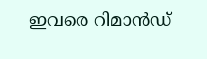ഇവരെ റിമാന്‍ഡ്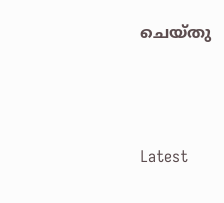ചെയ്തു



Latest